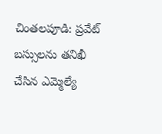చింతలపూడి: ప్రవేట్ బస్సులను తనిఖీ చేసిన ఎమ్మెల్యే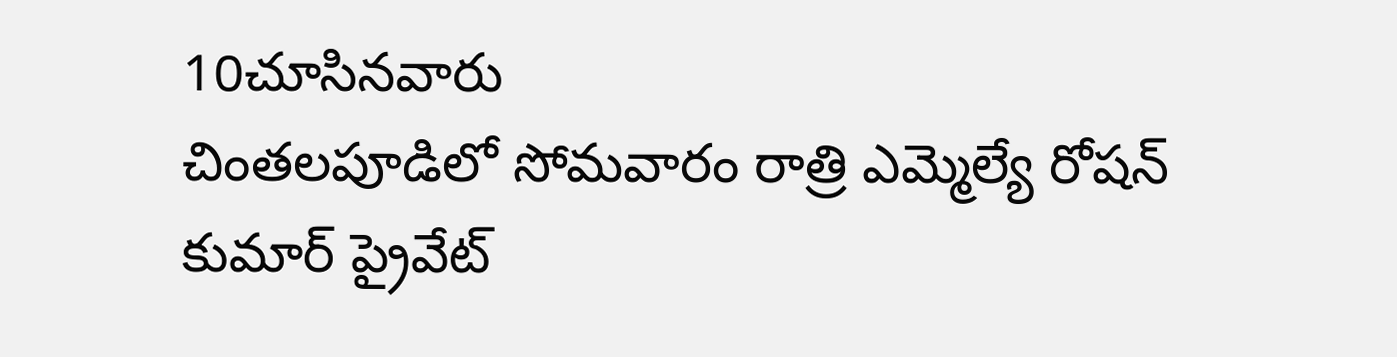10చూసినవారు
చింతలపూడిలో సోమవారం రాత్రి ఎమ్మెల్యే రోషన్ కుమార్ ప్రైవేట్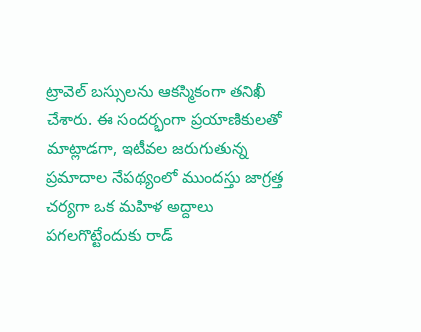ట్రావెల్ బస్సులను ఆకస్మికంగా తనిఖీ చేశారు. ఈ సందర్భంగా ప్రయాణికులతో మాట్లాడగా, ఇటీవల జరుగుతున్న ప్రమాదాల నేపథ్యంలో ముందస్తు జాగ్రత్త చర్యగా ఒక మహిళ అద్దాలు పగలగొట్టేందుకు రాడ్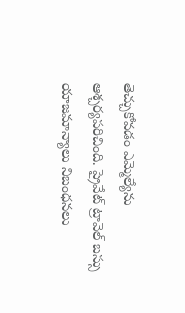తెచ్చుకోవడం ఎమ్మెల్యేను ఆశ్చర్యపరిచింది. ప్రైవేట్ ట్రావెల్ బస్సు యాజమాన్యాలు నిబంధనలు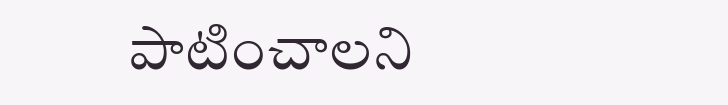పాటించాలని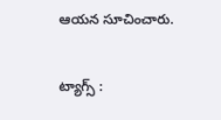ఆయన సూచించారు.

ట్యాగ్స్ :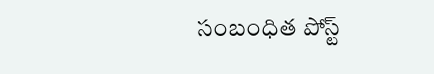సంబంధిత పోస్ట్